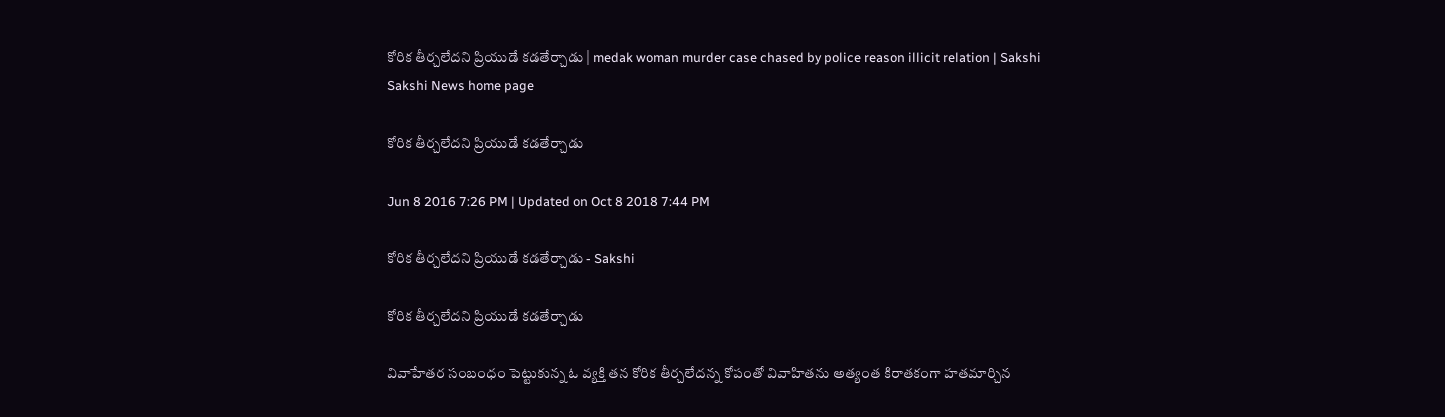కోరిక తీర్చలేదని ప్రియుడే కడతేర్చాడు | medak woman murder case chased by police reason illicit relation | Sakshi
Sakshi News home page

కోరిక తీర్చలేదని ప్రియుడే కడతేర్చాడు

Jun 8 2016 7:26 PM | Updated on Oct 8 2018 7:44 PM

కోరిక తీర్చలేదని ప్రియుడే కడతేర్చాడు - Sakshi

కోరిక తీర్చలేదని ప్రియుడే కడతేర్చాడు

వివాహేతర సంబంధం పెట్టుకున్న ఓ వ్యక్తి తన కోరిక తీర్చలేదన్న కోపంతో వివాహితను అత్యంత కిరాతకంగా హతమార్చిన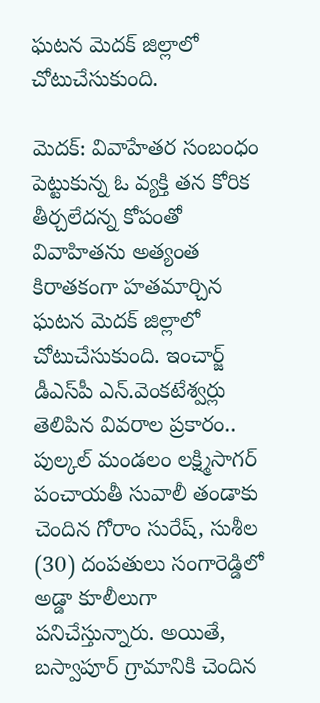ఘటన మెదక్ జిల్లాలో చోటుచేసుకుంది.

మెదక్: వివాహేతర సంబంధం పెట్టుకున్న ఓ వ్యక్తి తన కోరిక తీర్చలేదన్న కోపంతో వివాహితను అత్యంత కిరాతకంగా హతమార్చిన ఘటన మెదక్ జిల్లాలో చోటుచేసుకుంది. ఇంచార్జ్ డీఎస్‌పీ ఎన్.వెంకటేశ్వర్లు తెలిపిన వివరాల ప్రకారం.. పుల్కల్ మండలం లక్ష్మిసాగర్ పంచాయతీ సువాలీ తండాకు చెందిన గోరాం సురేష్, సుశీల (30) దంపతులు సంగారెడ్డిలో అడ్డా కూలీలుగా పనిచేస్తున్నారు. అయితే, బస్వాపూర్ గ్రామానికి చెందిన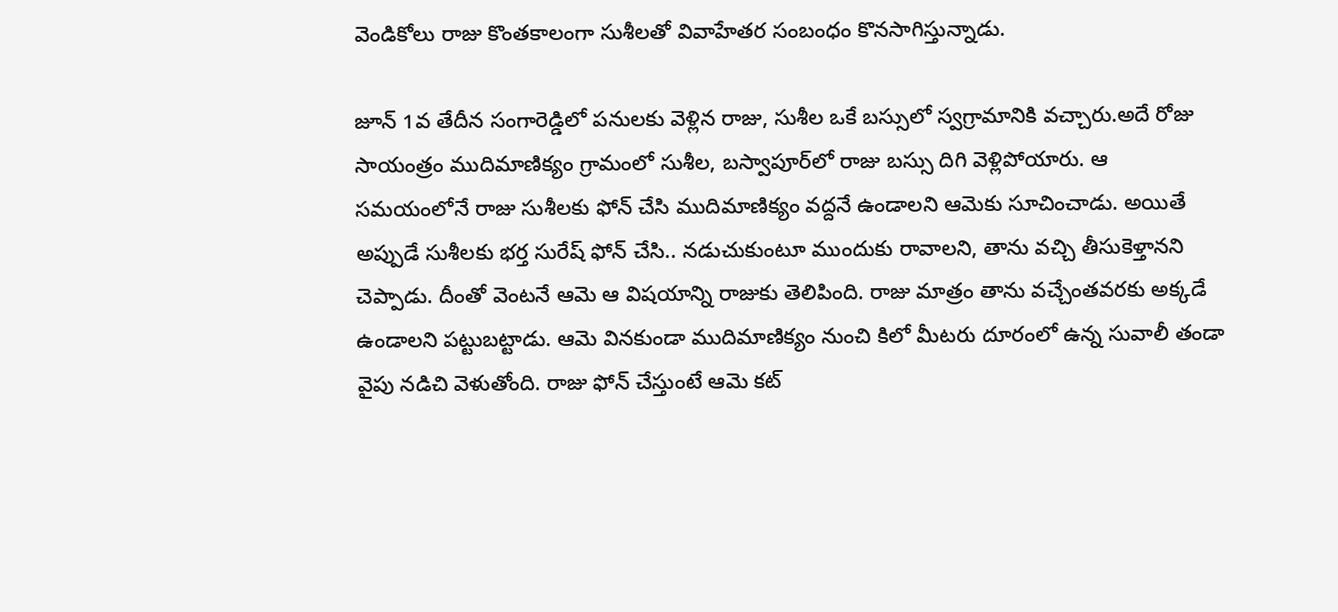వెండికోలు రాజు కొంతకాలంగా సుశీలతో వివాహేతర సంబంధం కొనసాగిస్తున్నాడు.

జూన్ 1వ తేదీన సంగారెడ్డిలో పనులకు వెళ్లిన రాజు, సుశీల ఒకే బస్సులో స్వగ్రామానికి వచ్చారు.అదే రోజు  సాయంత్రం ముదిమాణిక్యం గ్రామంలో సుశీల, బస్వాపూర్‌లో రాజు బస్సు దిగి వెళ్లిపోయారు. ఆ సమయంలోనే రాజు సుశీలకు ఫోన్ చేసి ముదిమాణిక్యం వద్దనే ఉండాలని ఆమెకు సూచించాడు. అయితే అప్పుడే సుశీలకు భర్త సురేష్ ఫోన్ చేసి.. నడుచుకుంటూ ముందుకు రావాలని, తాను వచ్చి తీసుకెళ్తానని చెప్పాడు. దీంతో వెంటనే ఆమె ఆ విషయాన్ని రాజుకు తెలిపింది. రాజు మాత్రం తాను వచ్చేంతవరకు అక్కడే ఉండాలని పట్టుబట్టాడు. ఆమె వినకుండా ముదిమాణిక్యం నుంచి కిలో మీటరు దూరంలో ఉన్న సువాలీ తండా వైపు నడిచి వెళుతోంది. రాజు ఫోన్ చేస్తుంటే ఆమె కట్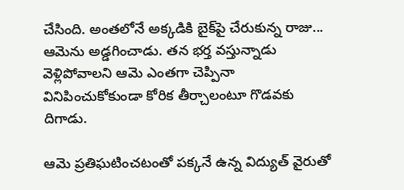చేసింది. అంతలోనే అక్కడికి బైక్‌పై చేరుకున్న రాజు... ఆమెను అడ్డగించాడు. తన భర్త వస్తున్నాడు వెళ్లిపోవాలని ఆమె ఎంతగా చెప్పినా వినిపించుకోకుండా కోరిక తీర్చాలంటూ గొడవకు దిగాడు.

ఆమె ప్రతిఘటించటంతో పక్కనే ఉన్న విద్యుత్ వైరుతో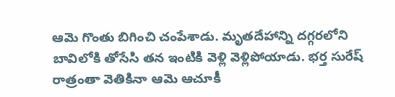ఆమె గొంతు బిగించి చంపేశాడు. మృతదేహాన్ని దగ్గరలోని బావిలోకి తోసేసి తన ఇంటికి వెళ్లి వెళ్లిపోయాడు. భర్త సురేష్ రాత్రంతా వెతికినా ఆమె ఆచూకీ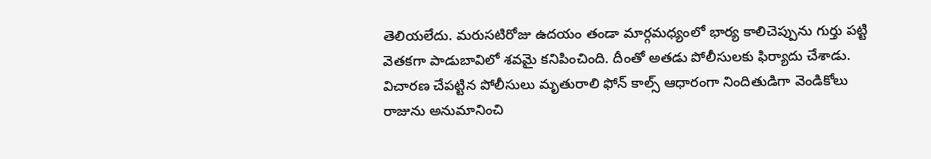తెలియలేదు. మరుసటిరోజు ఉదయం తండా మార్గమధ్యంలో భార్య కాలిచెప్పును గుర్తు పట్టి వెతకగా పాడుబావిలో శవమై కనిపించింది. దీంతో అతడు పోలీసులకు ఫిర్యాదు చేశాడు. విచారణ చేపట్టిన పోలీసులు మృతురాలి ఫోన్ కాల్స్ ఆధారంగా నిందితుడిగా వెండికోలు రాజును అనుమానించి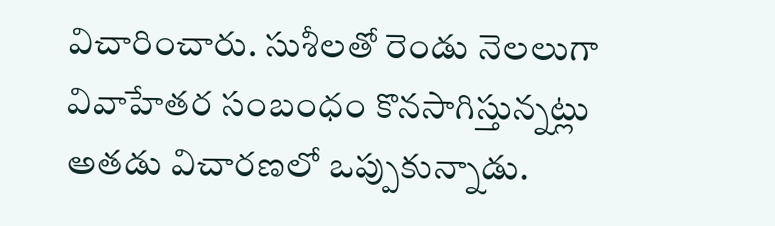విచారించారు. సుశీలతో రెండు నెలలుగా వివాహేతర సంబంధం కొనసాగిస్తున్నట్లు అతడు విచారణలో ఒప్పుకున్నాడు.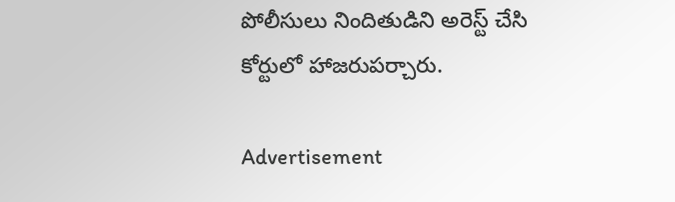పోలీసులు నిందితుడిని అరెస్ట్ చేసి కోర్టులో హాజరుపర్చారు.

Advertisement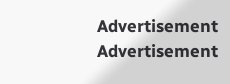Advertisement
Advertisement